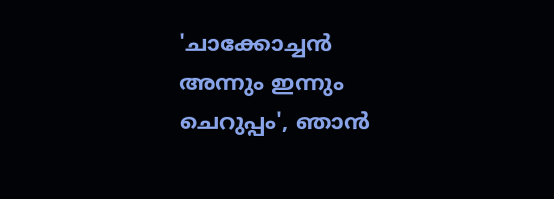'ചാക്കോച്ചൻ അന്നും ഇന്നും ചെറുപ്പം', ഞാൻ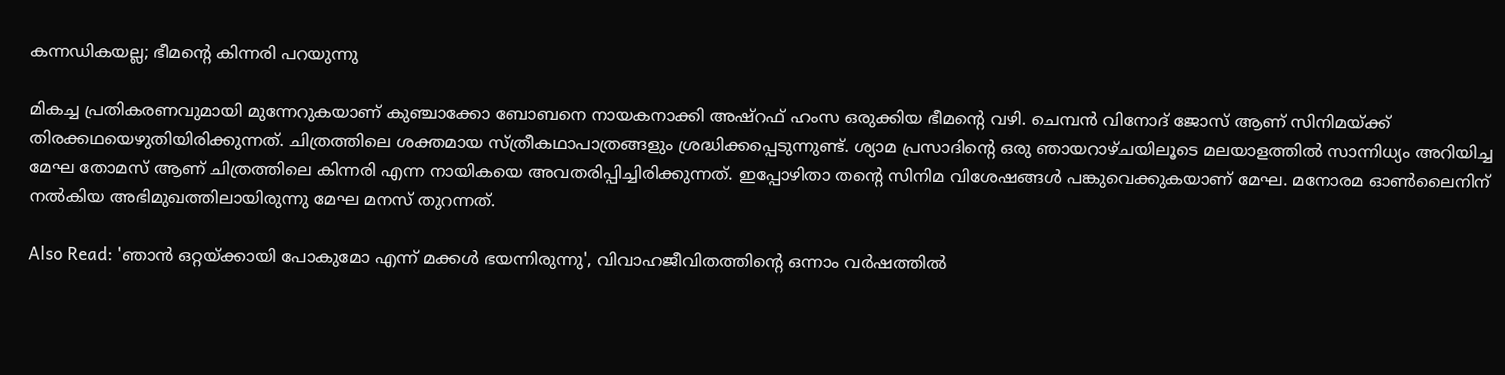കന്നഡികയല്ല; ഭീമന്റെ കിന്നരി പറയുന്നു

മികച്ച പ്രതികരണവുമായി മുന്നേറുകയാണ് കുഞ്ചാക്കോ ബോബനെ നായകനാക്കി അഷ്‌റഫ് ഹംസ ഒരുക്കിയ ഭീമന്റെ വഴി. ചെമ്പന്‍ വിനോദ് ജോസ് ആണ് സിനിമയ്ക്ക് തിരക്കഥയെഴുതിയിരിക്കുന്നത്. ചിത്രത്തിലെ ശക്തമായ സ്ത്രീകഥാപാത്രങ്ങളും ശ്രദ്ധിക്കപ്പെടുന്നുണ്ട്. ശ്യാമ പ്രസാദിന്റെ ഒരു ഞായറാഴ്ചയിലൂടെ മലയാളത്തില്‍ സാന്നിധ്യം അറിയിച്ച മേഘ തോമസ് ആണ് ചിത്രത്തിലെ കിന്നരി എന്ന നായികയെ അവതരിപ്പിച്ചിരിക്കുന്നത്. ഇപ്പോഴിതാ തന്റെ സിനിമ വിശേഷങ്ങള്‍ പങ്കുവെക്കുകയാണ് മേഘ. മനോരമ ഓണ്‍ലൈനിന് നല്‍കിയ അഭിമുഖത്തിലായിരുന്നു മേഘ മനസ് തുറന്നത്.

Also Read: 'ഞാൻ ഒറ്റയ്ക്കായി പോകുമോ എന്ന് മക്കൾ ഭയന്നിരുന്നു', വിവാഹജീവിതത്തിന്റെ ഒന്നാം വർഷത്തിൽ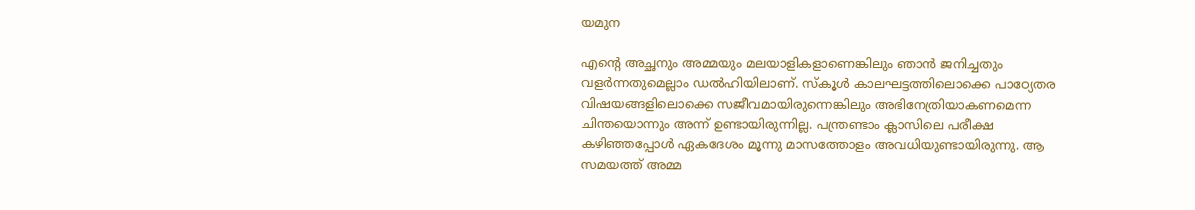യമുന

എന്റെ അച്ഛനും അമ്മയും മലയാളികളാണെങ്കിലും ഞാന്‍ ജനിച്ചതും വളര്‍ന്നതുമെല്ലാം ഡല്‍ഹിയിലാണ്. സ്‌കൂള്‍ കാലഘട്ടത്തിലൊക്കെ പാഠ്യേതര വിഷയങ്ങളിലൊക്കെ സജീവമായിരുന്നെങ്കിലും അഭിനേത്രിയാകണമെന്ന ചിന്തയൊന്നും അന്ന് ഉണ്ടായിരുന്നില്ല. പന്ത്രണ്ടാം ക്ലാസിലെ പരീക്ഷ കഴിഞ്ഞപ്പോള്‍ ഏകദേശം മൂന്നു മാസത്തോളം അവധിയുണ്ടായിരുന്നു. ആ സമയത്ത് അമ്മ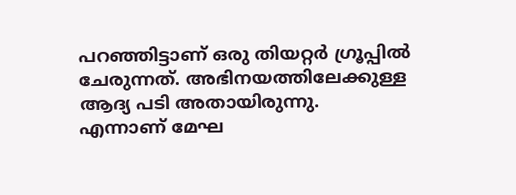പറഞ്ഞിട്ടാണ് ഒരു തിയറ്റര്‍ ഗ്രൂപ്പില്‍ ചേരുന്നത്. അഭിനയത്തിലേക്കുള്ള ആദ്യ പടി അതായിരുന്നു. എന്നാണ് മേഘ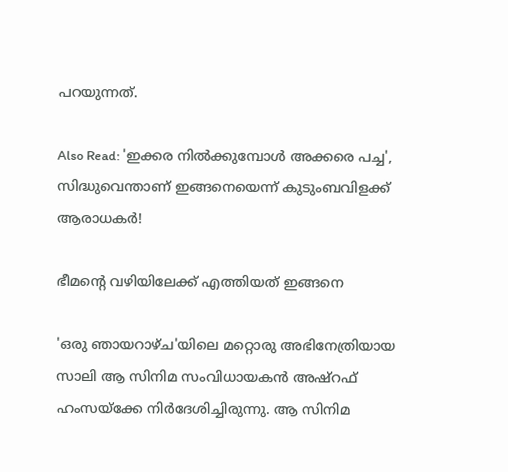പറയുന്നത്.

Also Read: 'ഇക്കര നിൽക്കുമ്പോൾ അക്കരെ പച്ച', സിദ്ധുവെന്താണ് ഇങ്ങനെയെന്ന് കുടുംബവിളക്ക് ആരാധകർ!

ഭീമന്റെ വഴിയിലേക്ക് എത്തിയത് ഇങ്ങനെ

'ഒരു ഞായറാഴ്ച'യിലെ മറ്റൊരു അഭിനേത്രിയായ സാലി ആ സിനിമ സംവിധായകന്‍ അഷ്‌റഫ് ഹംസയ്ക്കേ നിര്‍ദേശിച്ചിരുന്നു. ആ സിനിമ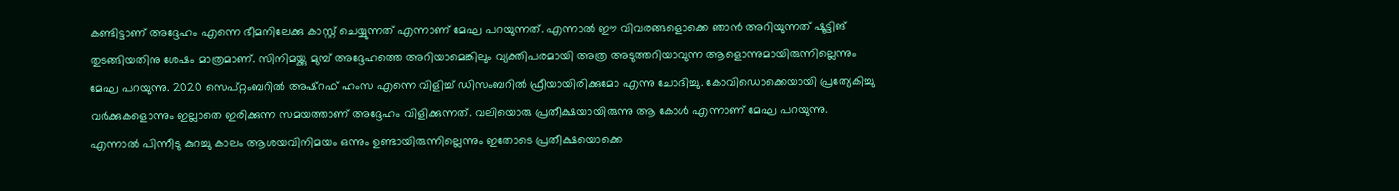കണ്ടിട്ടാണ് അദ്ദേഹം എന്നെ ഭീമനിലേക്കു കാസ്റ്റ് ചെയ്യുന്നത് എന്നാണ് മേഘ പറയുന്നത്. എന്നാല്‍ ഈ വിവരങ്ങളൊക്കെ ഞാന്‍ അറിയുന്നത് ഷൂട്ടിങ് തുടങ്ങിയതിനു ശേഷം മാത്രമാണ്. സിനിമയ്ക്കു മുമ്പ് അദ്ദേഹത്തെ അറിയാമെങ്കിലും വ്യക്തിപരമായി അത്ര അടുത്തറിയാവുന്ന ആളൊന്നുമായിരുന്നില്ലെന്നും മേഘ പറയുന്നു. 2020 സെപ്റ്റംബറില്‍ അഷ്‌റഫ് ഹംസ എന്നെ വിളിച്ച് ഡിസംബറില്‍ ഫ്രീയായിരിക്കുമോ എന്നു ചോദിച്ചു. കോവിഡൊക്കെയായി പ്രത്യേകിച്ചു വര്‍ക്കുകളൊന്നും ഇല്ലാതെ ഇരിക്കുന്ന സമയത്താണ് അദ്ദേഹം വിളിക്കുന്നത്. വലിയൊരു പ്രതീക്ഷയായിരുന്നു ആ കോള്‍ എന്നാണ് മേഘ പറയുന്നു. എന്നാല്‍ പിന്നീടു കുറച്ചു കാലം ആശയവിനിമയം ഒന്നും ഉണ്ടായിരുന്നില്ലെന്നും ഇതോടെ പ്രതീക്ഷയൊക്കെ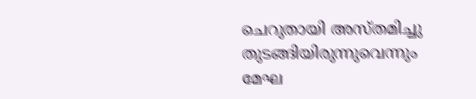ചെറുതായി അസ്തമിച്ചു തുടങ്ങിയിരുന്നുവെന്നും മേഘ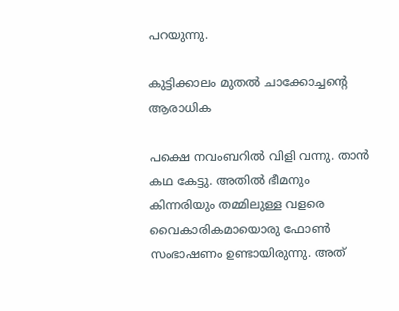പറയുന്നു.

കുട്ടിക്കാലം മുതൽ ചാക്കോച്ചന്റെ ആരാധിക

പക്ഷെ നവംബറില്‍ വിളി വന്നു. താന്‍ കഥ കേട്ടു. അതില്‍ ഭീമനും കിന്നരിയും തമ്മിലുള്ള വളരെ വൈകാരികമായൊരു ഫോണ്‍ സംഭാഷണം ഉണ്ടായിരുന്നു. അത്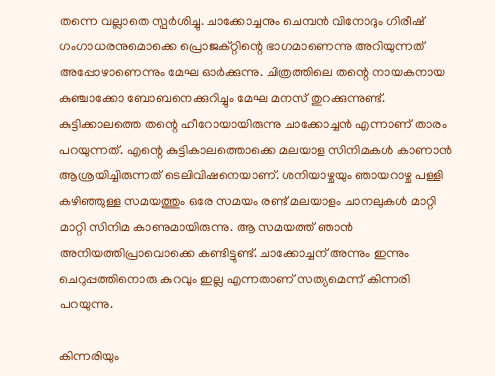തന്നെ വല്ലാതെ സ്പര്‍ശിച്ചു. ചാക്കോച്ചനും ചെമ്പന്‍ വിനോദും ഗിരീഷ് ഗംഗാധരനുമൊക്കെ പ്രൊജക്റ്റിന്റെ ഭാഗമാണെന്നു അറിയുന്നത് അപ്പോഴാണെന്നും മേഘ ഓര്‍ക്കുന്നു. ചിത്രത്തിലെ തന്റെ നായകനായ കുഞ്ചാക്കോ ബോബനെക്കുറിച്ചും മേഘ മനസ് തുറക്കുന്നുണ്ട്. കുട്ടിക്കാലത്തെ തന്റെ ഹീറോയായിരുന്നു ചാക്കോച്ചന്‍ എന്നാണ് താരം പറയുന്നത്. എന്റെ കുട്ടികാലത്തൊക്കെ മലയാള സിനിമകള്‍ കാണാന്‍ ആശ്രയിച്ചിരുന്നത് ടെലിവിഷനെയാണ്. ശനിയാഴ്ചയും ഞായറാഴ്ച പള്ളി കഴിഞ്ഞുള്ള സമയത്തും ഒരേ സമയം രണ്ട് മലയാളം ചാനലുകള്‍ മാറ്റി മാറ്റി സിനിമ കാണുമായിരുന്നു. ആ സമയത്ത് ഞാന്‍ അനിയത്തിപ്രാവൊക്കെ കണ്ടിട്ടുണ്ട്. ചാക്കോച്ചന് അന്നും ഇന്നും ചെറുപ്പത്തിനൊരു കുറവും ഇല്ല എന്നതാണ് സത്യമെന്ന് കിന്നരി പറയുന്നു.

കിന്നരിയും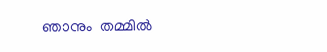ഞാനും  തമ്മിൽ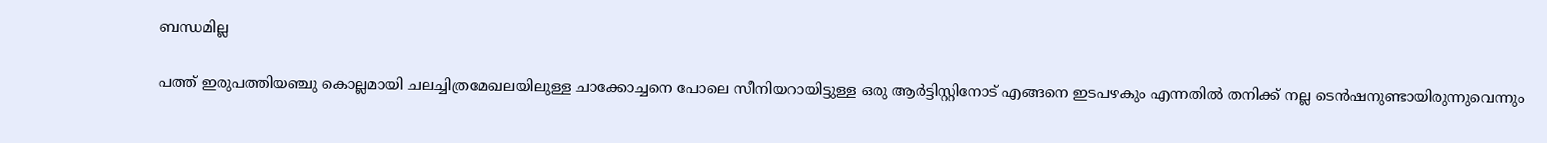ബന്ധമില്ല

പത്ത് ഇരുപത്തിയഞ്ചു കൊല്ലമായി ചലച്ചിത്രമേഖലയിലുള്ള ചാക്കോച്ചനെ പോലെ സീനിയറായിട്ടുള്ള ഒരു ആര്‍ട്ടിസ്റ്റിനോട് എങ്ങനെ ഇടപഴകും എന്നതില്‍ തനിക്ക് നല്ല ടെന്‍ഷനുണ്ടായിരുന്നുവെന്നും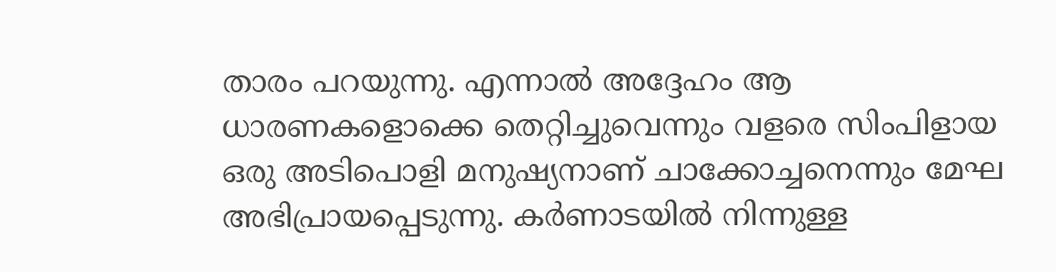താരം പറയുന്നു. എന്നാല്‍ അദ്ദേഹം ആ ധാരണകളൊക്കെ തെറ്റിച്ചുവെന്നും വളരെ സിംപിളായ ഒരു അടിപൊളി മനുഷ്യനാണ് ചാക്കോച്ചനെന്നും മേഘ അഭിപ്രായപ്പെടുന്നു. കര്‍ണാടയില്‍ നിന്നുള്ള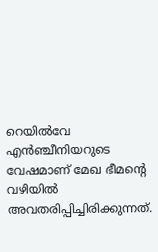റെയില്‍വേ എന്‍ഞ്ചീനിയറുടെ വേഷമാണ് മേഖ ഭീമന്റെ വഴിയില്‍ അവതരിപ്പിച്ചിരിക്കുന്നത്.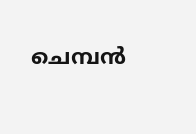ചെമ്പന്‍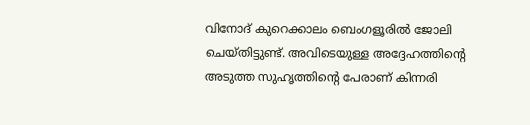വിനോദ് കുറെക്കാലം ബെംഗളൂരില്‍ ജോലി ചെയ്തിട്ടുണ്ട്. അവിടെയുള്ള അദ്ദേഹത്തിന്റെ അടുത്ത സുഹൃത്തിന്റെ പേരാണ് കിന്നരി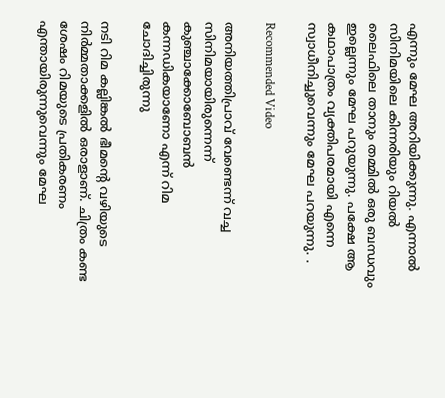എന്നും മേഘ അറിയിക്കുന്നു. എന്നാല്‍ സിനിമയിലെ കിന്നരിയും റിയല്‍ ലൈഫിലെ താനും തമ്മില്‍ ഒരു ബന്ധവും ഇല്ലെന്നും മേഘ പറുയുന്നു. പക്ഷേ ആ കഥാപാത്രം വ്യക്തിപരമായി എന്നെ സ്വാധീനിച്ചുവെന്നും മേഘ പറയുന്നു. .

Recommended Video

അനിയത്തിപ്രാവ് വേണ്ടെന്ന് വച്ച സിനിമയായിരുന്നെന്ന് കുഞ്ചാക്കോബോബൻ
കന്നഡികയാണോ എന്ന് റിമ ചോദിച്ചിരുന്നു

നടി റിമ കല്ലിങ്കല്‍ ഭീമന്റെ വഴിയുടെ നിര്‍മ്മതാക്കളില്‍ ഒരാളാണ്. ചിത്രം കണ്ട ശേഷം റിമയുടെ പ്രതികരണം എന്തായിരുന്നുവെന്നും മേഘ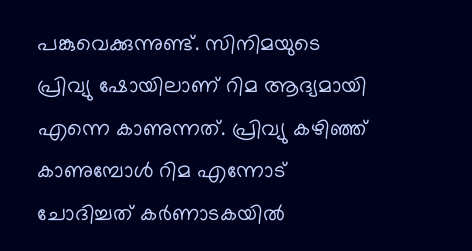പങ്കുവെക്കുന്നുണ്ട്. സിനിമയുടെ പ്രിവ്യു ഷോയിലാണ് റിമ ആദ്യമായി എന്നെ കാണുന്നത്. പ്രിവ്യു കഴിഞ്ഞ് കാണുമ്പോള്‍ റിമ എന്നോട് ചോദിച്ചത് കര്‍ണാടകയില്‍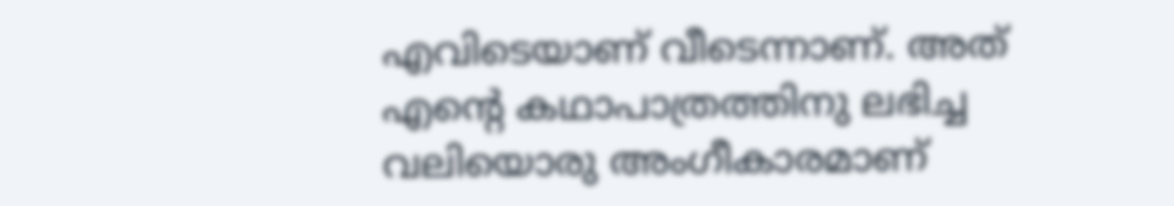എവിടെയാണ് വീടെന്നാണ്. അത് എന്റെ കഥാപാത്രത്തിനു ലഭിച്ച വലിയൊരു അംഗീകാരമാണ്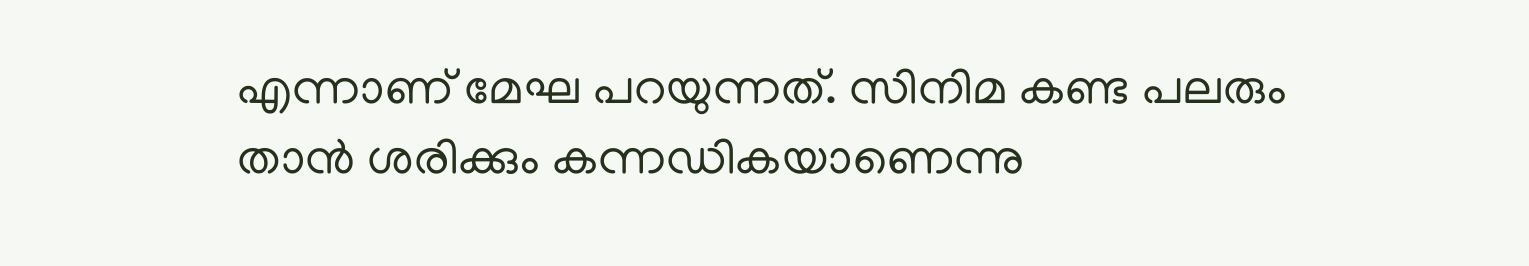എന്നാണ് മേഘ പറയുന്നത്. സിനിമ കണ്ട പലരും താന്‍ ശരിക്കും കന്നഡികയാണെന്നു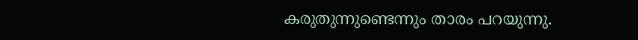കരുതുന്നുണ്ടെന്നും താരം പറയുന്നു.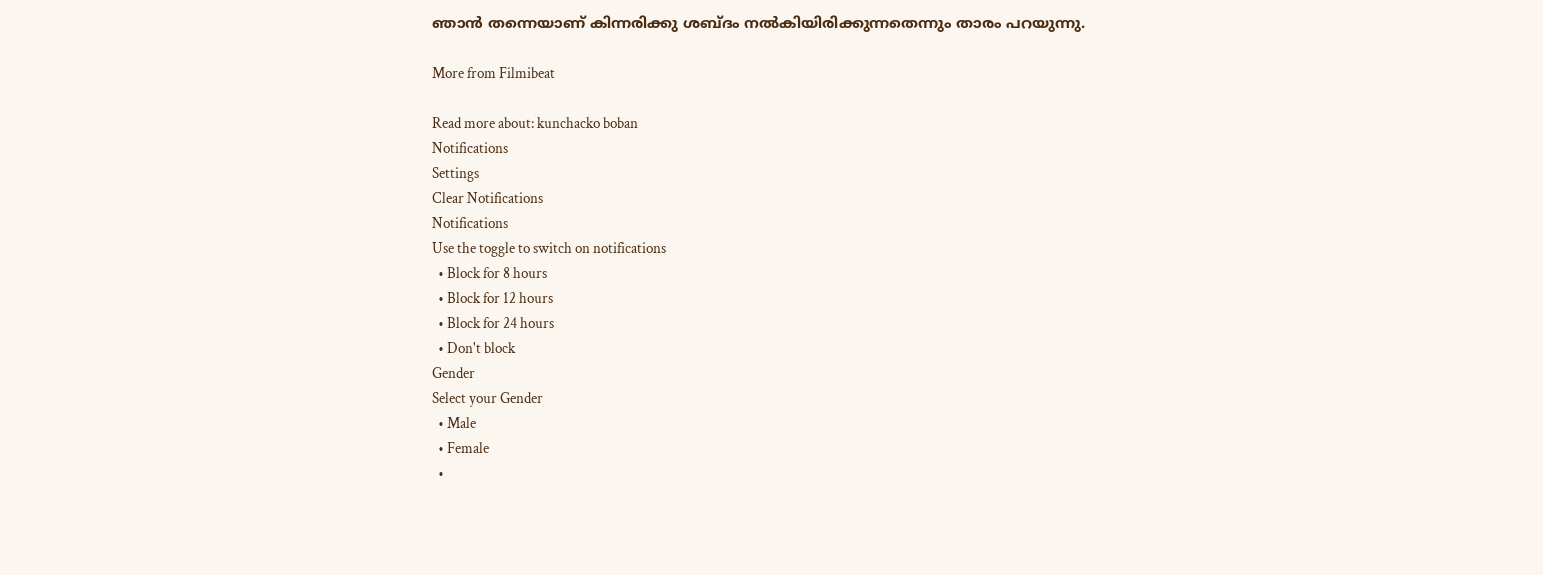ഞാന്‍ തന്നെയാണ് കിന്നരിക്കു ശബ്ദം നല്‍കിയിരിക്കുന്നതെന്നും താരം പറയുന്നു.

More from Filmibeat

Read more about: kunchacko boban
Notifications
Settings
Clear Notifications
Notifications
Use the toggle to switch on notifications
  • Block for 8 hours
  • Block for 12 hours
  • Block for 24 hours
  • Don't block
Gender
Select your Gender
  • Male
  • Female
  •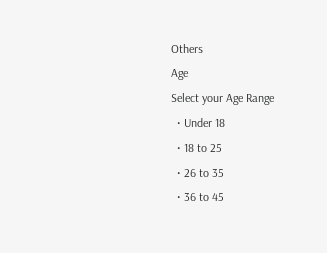Others
Age
Select your Age Range
  • Under 18
  • 18 to 25
  • 26 to 35
  • 36 to 45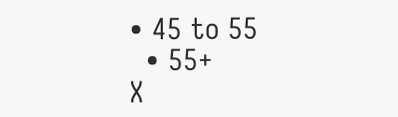• 45 to 55
  • 55+
X